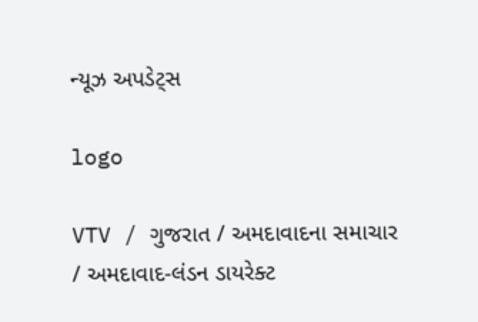ન્યૂઝ અપડેટ્સ

logo

VTV / ગુજરાત / અમદાવાદના સમાચાર / અમદાવાદ-લંડન ડાયરેક્ટ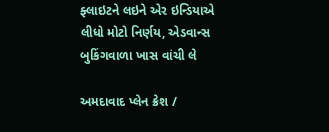ફ્લાઇટને લઇને એર ઇન્ડિયાએ લીધો મોટો નિર્ણય, એડવાન્સ બુકિંગવાળા ખાસ વાંચી લે

અમદાવાદ પ્લેન ક્રેશ /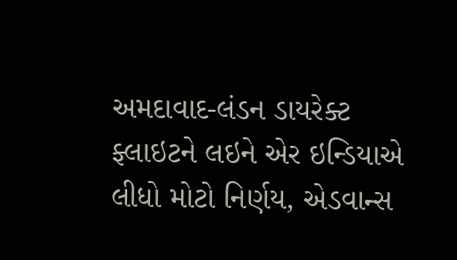અમદાવાદ-લંડન ડાયરેક્ટ ફ્લાઇટને લઇને એર ઇન્ડિયાએ લીધો મોટો નિર્ણય, એડવાન્સ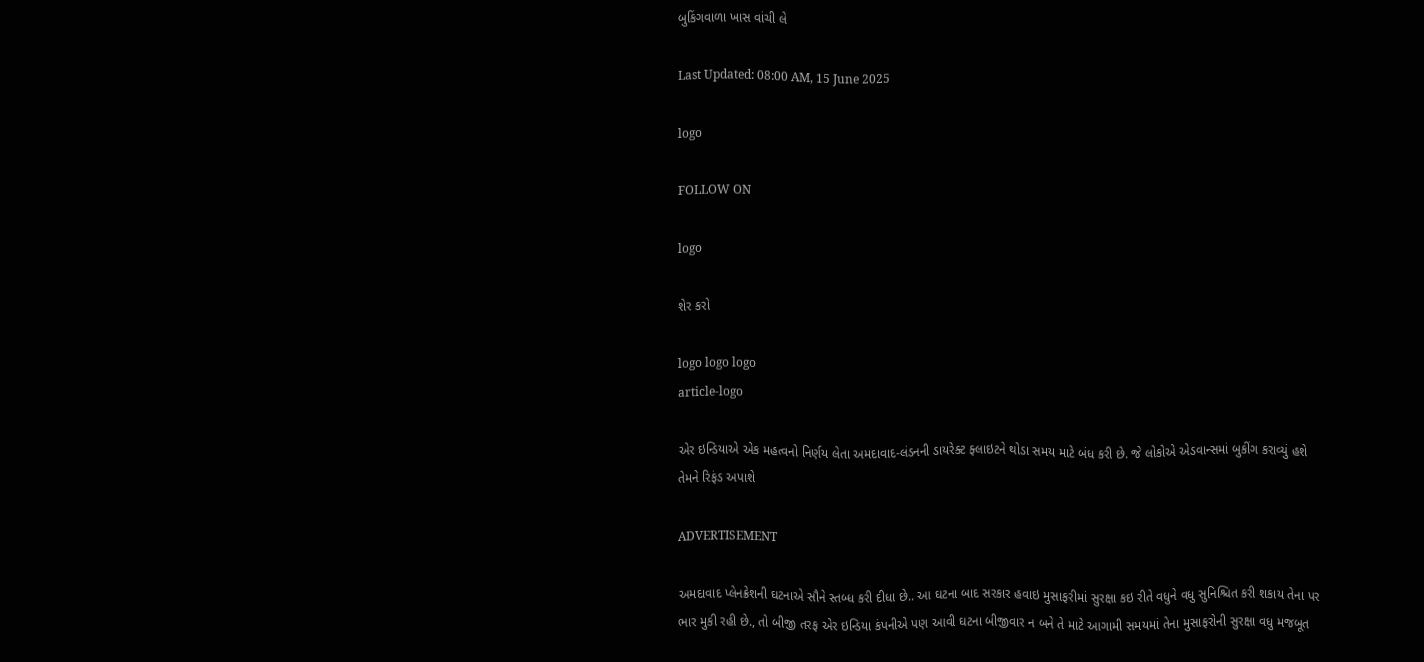બુકિંગવાળા ખાસ વાંચી લે

Last Updated: 08:00 AM, 15 June 2025

logo

FOLLOW ON

logo

શેર કરો

logo logo logo
article-logo

એર ઇન્ડિયાએ એક મહત્વનો નિર્ણય લેતા અમદાવાદ-લંડનની ડાયરેક્ટ ફ્લાઇટને થોડા સમય માટે બંધ કરી છે. જે લોકોએ એડવાન્સમાં બુકીંગ કરાવ્યું હશે તેમને રિફંડ અપાશે

ADVERTISEMENT

અમદાવાદ પ્લેનક્રેશની ઘટનાએ સૌને સ્તબ્ધ કરી દીધા છે.. આ ઘટના બાદ સરકાર હવાઇ મુસાફરીમાં સુરક્ષા કઇ રીતે વધુને વધુ સુનિશ્ચિત કરી શકાય તેના પર ભાર મુકી રહી છે., તો બીજી તરફ એર ઇન્ડિયા કંપનીએ પણ આવી ઘટના બીજીવાર ન બને તે માટે આગામી સમયમાં તેના મુસાફરોની સુરક્ષા વધુ મજબૂત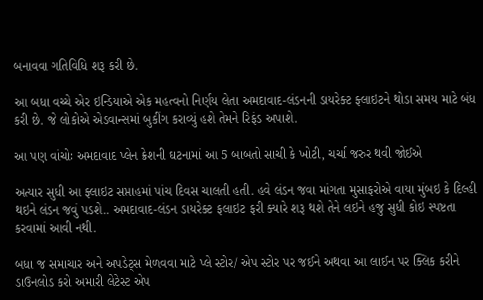બનાવવા ગતિવિધિ શરૂ કરી છે.

આ બધા વચ્ચે એર ઇન્ડિયાએ એક મહત્વનો નિર્ણય લેતા અમદાવાદ-લંડનની ડાયરેક્ટ ફ્લાઇટને થોડા સમય માટે બંધ કરી છે. જે લોકોએ એડવાન્સમાં બુકીંગ કરાવ્યું હશે તેમને રિફંડ અપાશે.

આ પણ વાંચોઃ અમદાવાદ પ્લેન ક્રેશની ઘટનામાં આ 5 બાબતો સાચી કે ખોટી, ચર્ચા જરુર થવી જોઈએ

અત્યાર સુધી આ ફ્લાઇટ સપ્તાહમાં પાંચ દિવસ ચાલતી હતી. હવે લંડન જવા માંગતા મુસાફરોએ વાયા મુંબઇ કે દિલ્હી થઇને લંડન જવું પડશે.. અમદાવાદ-લંડન ડાયરેક્ટ ફલાઇટ ફરી ક્યારે શરૂ થશે તેને લઇને હજુ સુધી કોઇ સ્પષ્ટતા કરવામાં આવી નથી.

બધા જ સમાચાર અને અપડેટ્સ મેળવવા માટે પ્લે સ્ટોર/ એપ સ્ટોર પર જઈને અથવા આ લાઈન પર ક્લિક કરીને ડાઉનલોડ કરો અમારી લેટેસ્ટ એપ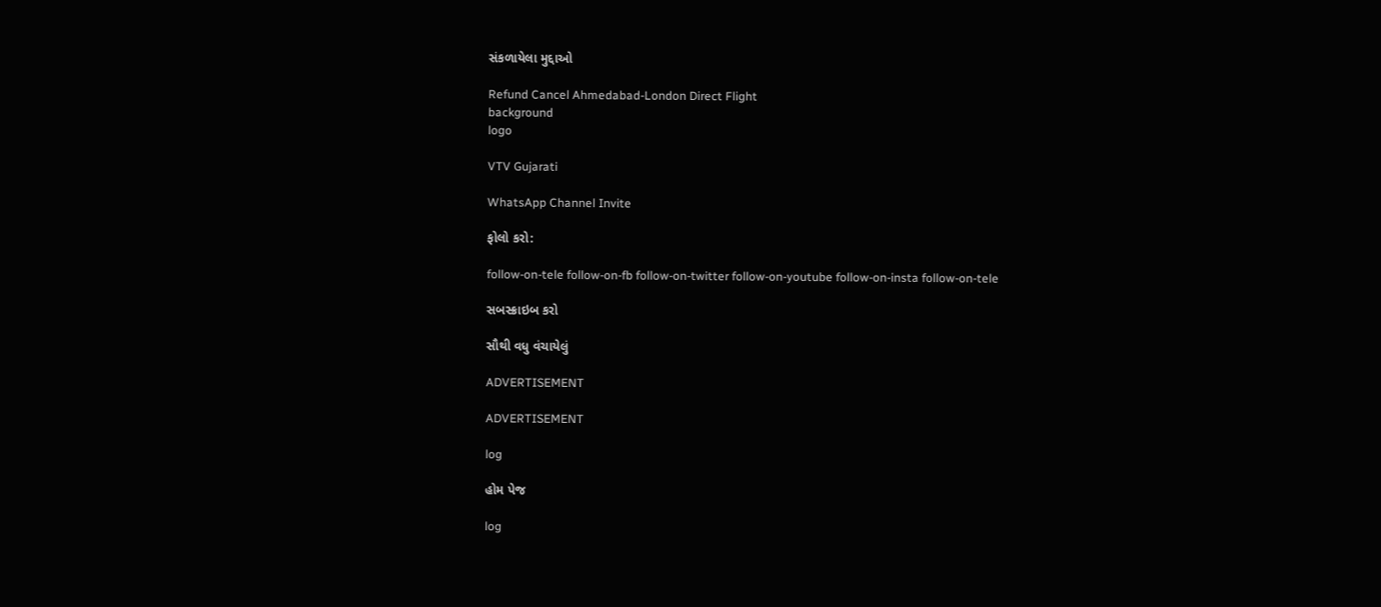સંકળાયેલા મુદ્દાઓ

Refund Cancel Ahmedabad-London Direct Flight
background
logo

VTV Gujarati

WhatsApp Channel Invite

ફોલો કરો:

follow-on-tele follow-on-fb follow-on-twitter follow-on-youtube follow-on-insta follow-on-tele

સબસ્ક્રાઇબ કરો

સૌથી વધુ વંચાયેલું

ADVERTISEMENT

ADVERTISEMENT

log

હોમ પેજ

log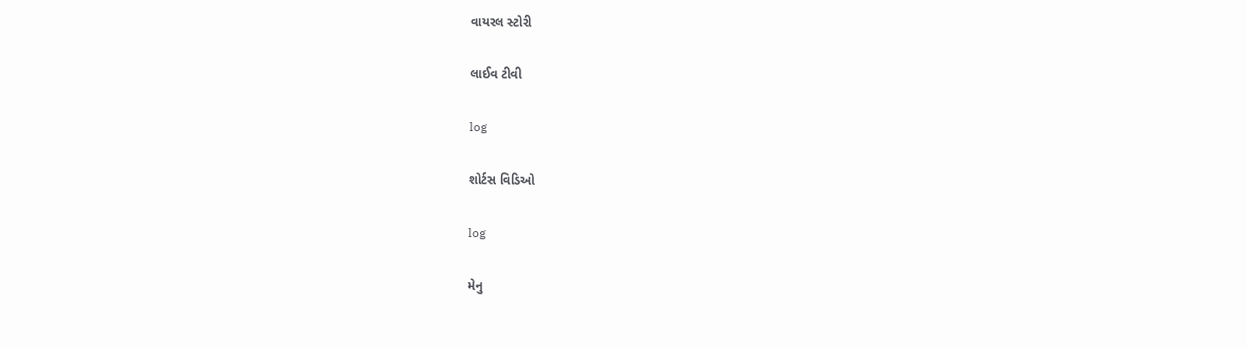વાયરલ સ્ટોરી

લાઈવ ટીવી

log

શોર્ટસ વિડિઓ

log

મેનુ